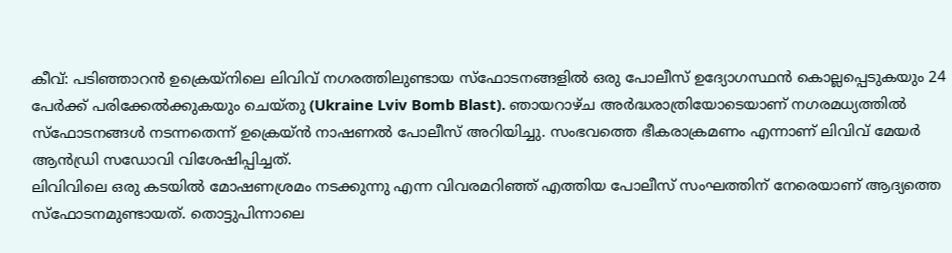കീവ്: പടിഞ്ഞാറൻ ഉക്രെയ്നിലെ ലിവിവ് നഗരത്തിലുണ്ടായ സ്ഫോടനങ്ങളിൽ ഒരു പോലീസ് ഉദ്യോഗസ്ഥൻ കൊല്ലപ്പെടുകയും 24 പേർക്ക് പരിക്കേൽക്കുകയും ചെയ്തു (Ukraine Lviv Bomb Blast). ഞായറാഴ്ച അർദ്ധരാത്രിയോടെയാണ് നഗരമധ്യത്തിൽ സ്ഫോടനങ്ങൾ നടന്നതെന്ന് ഉക്രെയ്ൻ നാഷണൽ പോലീസ് അറിയിച്ചു. സംഭവത്തെ ഭീകരാക്രമണം എന്നാണ് ലിവിവ് മേയർ ആൻഡ്രി സഡോവി വിശേഷിപ്പിച്ചത്.
ലിവിവിലെ ഒരു കടയിൽ മോഷണശ്രമം നടക്കുന്നു എന്ന വിവരമറിഞ്ഞ് എത്തിയ പോലീസ് സംഘത്തിന് നേരെയാണ് ആദ്യത്തെ സ്ഫോടനമുണ്ടായത്. തൊട്ടുപിന്നാലെ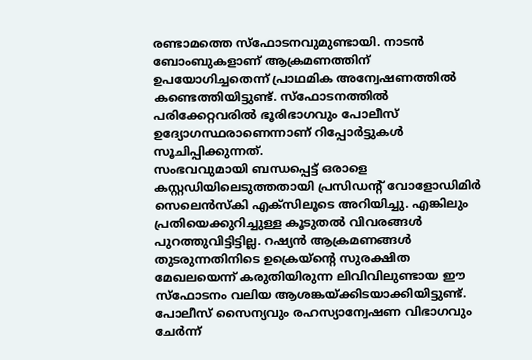രണ്ടാമത്തെ സ്ഫോടനവുമുണ്ടായി. നാടൻ ബോംബുകളാണ് ആക്രമണത്തിന് ഉപയോഗിച്ചതെന്ന് പ്രാഥമിക അന്വേഷണത്തിൽ കണ്ടെത്തിയിട്ടുണ്ട്. സ്ഫോടനത്തിൽ പരിക്കേറ്റവരിൽ ഭൂരിഭാഗവും പോലീസ് ഉദ്യോഗസ്ഥരാണെന്നാണ് റിപ്പോർട്ടുകൾ സൂചിപ്പിക്കുന്നത്.
സംഭവവുമായി ബന്ധപ്പെട്ട് ഒരാളെ കസ്റ്റഡിയിലെടുത്തതായി പ്രസിഡന്റ് വോളോഡിമിർ സെലെൻസ്കി എക്സിലൂടെ അറിയിച്ചു. എങ്കിലും പ്രതിയെക്കുറിച്ചുള്ള കൂടുതൽ വിവരങ്ങൾ പുറത്തുവിട്ടിട്ടില്ല. റഷ്യൻ ആക്രമണങ്ങൾ തുടരുന്നതിനിടെ ഉക്രെയ്ന്റെ സുരക്ഷിത മേഖലയെന്ന് കരുതിയിരുന്ന ലിവിവിലുണ്ടായ ഈ സ്ഫോടനം വലിയ ആശങ്കയ്ക്കിടയാക്കിയിട്ടുണ്ട്. പോലീസ് സൈന്യവും രഹസ്യാന്വേഷണ വിഭാഗവും ചേർന്ന്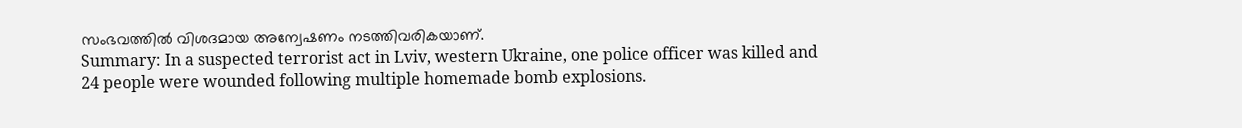സംഭവത്തിൽ വിശദമായ അന്വേഷണം നടത്തിവരികയാണ്.
Summary: In a suspected terrorist act in Lviv, western Ukraine, one police officer was killed and 24 people were wounded following multiple homemade bomb explosions.